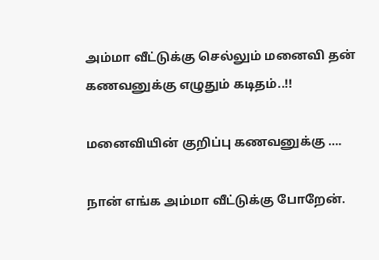அம்மா வீட்டுக்கு செல்லும் மனைவி தன் கணவனுக்கு எழுதும் கடிதம்..!!

மனைவியின் குறிப்பு கணவனுக்கு ….

நான் எங்க அம்மா வீட்டுக்கு போறேன்.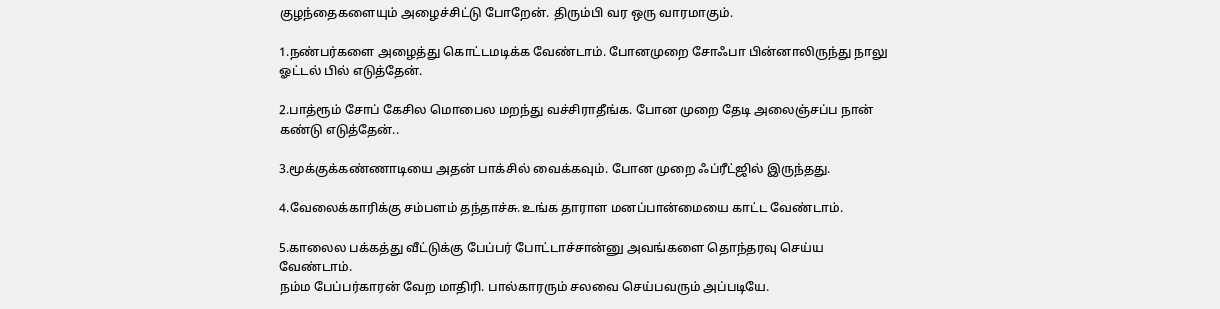குழந்தைகளையும் அழைச்சிட்டு போறேன். திரும்பி வர ஒரு வாரமாகும்.

1.நண்பர்களை அழைத்து கொட்டமடிக்க வேண்டாம். போனமுறை சோஃபா பின்னாலிருந்து நாலு ஓட்டல் பில் எடுத்தேன்.

2.பாத்ரூம் சோப் கேசில மொபைல மறந்து வச்சிராதீங்க. போன முறை தேடி அலைஞ்சப்ப நான் கண்டு எடுத்தேன்..

3.மூக்குக்கண்ணாடியை அதன் பாக்சில் வைக்கவும். போன முறை ஃப்ரீட்ஜில் இருந்தது.

4.வேலைக்காரிக்கு சம்பளம் தந்தாச்சு.உங்க தாராள மனப்பான்மையை காட்ட வேண்டாம்.

5.காலைல பக்கத்து வீட்டுக்கு பேப்பர் போட்டாச்சான்னு அவங்களை தொந்தரவு செய்ய வேண்டாம்.
நம்ம பேப்பர்காரன் வேற மாதிரி. பால்காரரும் சலவை செய்பவரும் அப்படியே.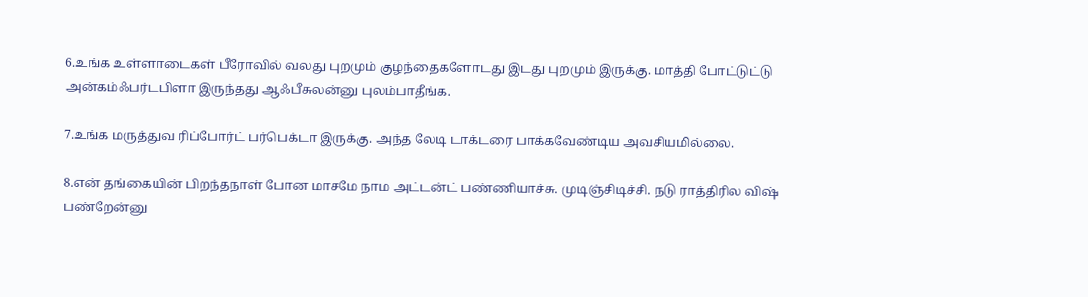6.உங்க உள்ளாடைகள் பீரோவில் வலது புறமும் குழந்தைகளோடது இடது புறமும் இருக்கு. மாத்தி போட்டுட்டு அன்கம்ஃபர்டபிளா இருந்தது ஆஃபீசுலன்னு புலம்பாதீங்க.

7.உங்க மருத்துவ ரிப்போர்ட் பர்பெக்டா இருக்கு. அந்த லேடி டாக்டரை பாக்கவேண்டிய அவசியமில்லை.

8.என் தங்கையின் பிறந்தநாள் போன மாசமே நாம அட்டன்ட் பண்ணியாச்சு. முடிஞ்சிடிச்சி. நடு ராத்திரில விஷ் பண்றேன்னு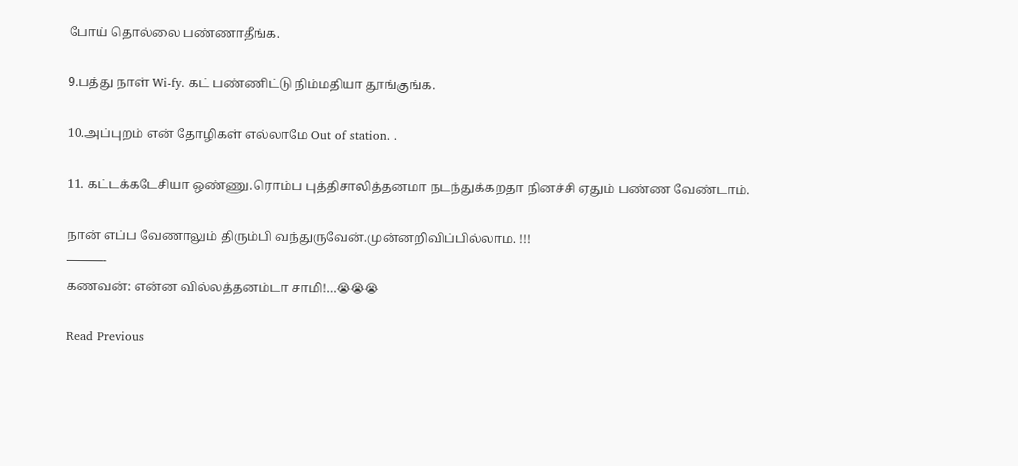போய் தொல்லை பண்ணாதீங்க.

9.பத்து நாள் Wi-fy. கட் பண்ணிட்டு நிம்மதியா தூங்குங்க.

10.அப்புறம் என் தோழிகள் எல்லாமே Out of station. .

11. கட்டக்கடேசியா ஒண்ணு.ரொம்ப புத்திசாலித்தனமா நடந்துக்கறதா நினச்சி ஏதும் பண்ண வேண்டாம்.

நான் எப்ப வேணாலும் திரும்பி வந்துருவேன்.முன்னறிவிப்பில்லாம. !!!
———-
கணவன்: என்ன வில்லத்தனம்டா சாமி!…😭😭😭

Read Previous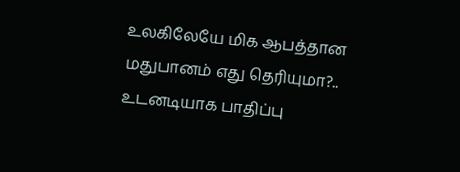உலகிலேயே மிக ஆபத்தான மதுபானம் எது தெரியுமா?.. உடனடியாக பாதிப்பு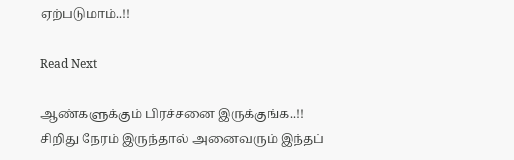ஏற்படுமாம்..!!

Read Next

ஆண்களுக்கும் பிரச்சனை இருக்குங்க..!! சிறிது நேரம் இருந்தால் அனைவரும் இந்தப்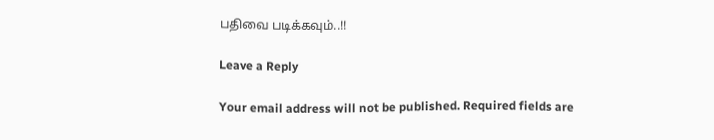பதிவை படிக்கவும்..!!

Leave a Reply

Your email address will not be published. Required fields are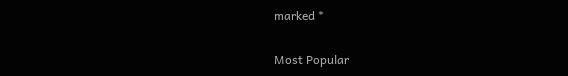marked *

Most Popular